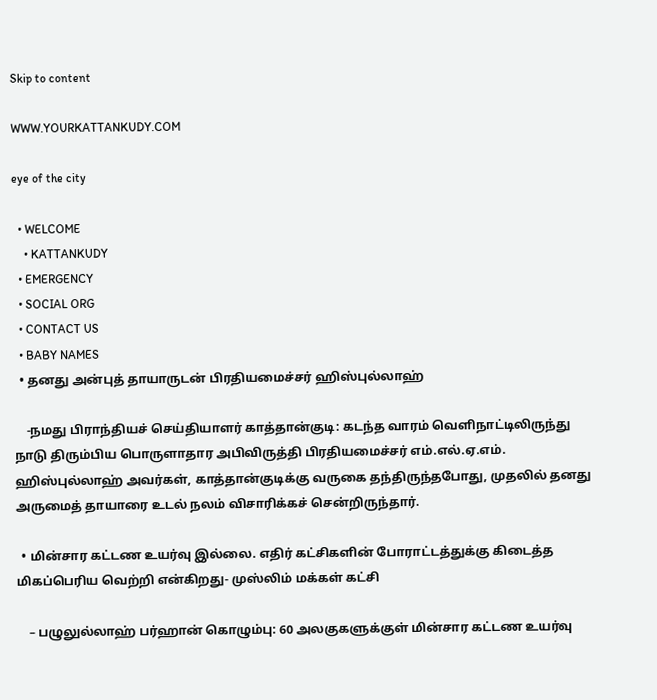Skip to content

WWW.YOURKATTANKUDY.COM

eye of the city

  • WELCOME
    • KATTANKUDY
  • EMERGENCY
  • SOCIAL ORG
  • CONTACT US
  • BABY NAMES
  • தனது அன்புத் தாயாருடன் பிரதியமைச்சர் ஹிஸ்புல்லாஹ்

    -நமது பிராந்தியச் செய்தியாளர் காத்தான்குடி: கடந்த வாரம் வெளிநாட்டிலிருந்து நாடு திரும்பிய பொருளாதார அபிவிருத்தி பிரதியமைச்சர் எம்.எல்.ஏ.எம். ஹிஸ்புல்லாஹ் அவர்கள், காத்தான்குடிக்கு வருகை தந்திருந்தபோது, முதலில் தனது அருமைத் தாயாரை உடல் நலம் விசாரிக்கச் சென்றிருந்தார்.

  • மின்சார கட்டண உயர்வு இல்லை. எதிர் கட்சிகளின் போராட்டத்துக்கு கிடைத்த மிகப்பெரிய வெற்றி என்கிறது- முஸ்லிம் மக்கள் கட்சி

    – பழுலுல்லாஹ் பர்ஹான் கொழும்பு: 60 அலகுகளுக்குள் மின்சார கட்டண உயர்வு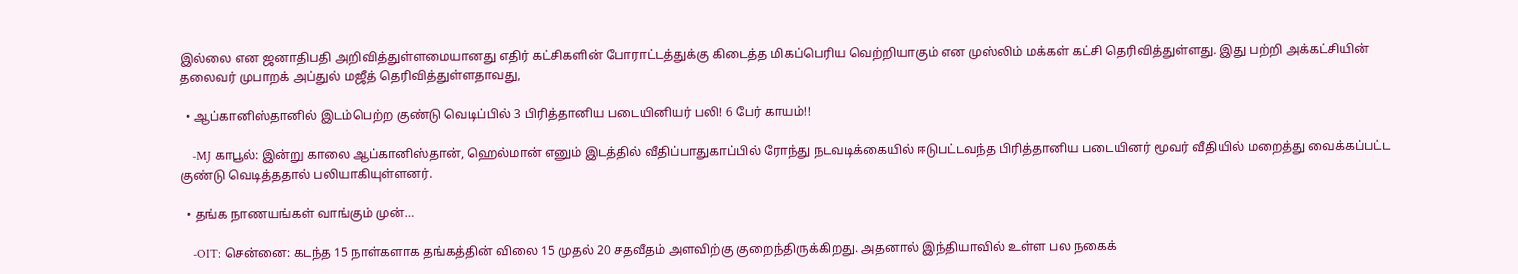இல்லை என ஜனாதிபதி அறிவித்துள்ளமையானது எதிர் கட்சிகளின் போராட்டத்துக்கு கிடைத்த மிகப்பெரிய வெற்றியாகும் என முஸ்லிம் மக்கள் கட்சி தெரிவித்துள்ளது. இது பற்றி அக்கட்சியின் தலைவர் முபாறக் அப்துல் மஜீத் தெரிவித்துள்ளதாவது,

  • ஆப்கானிஸ்தானில் இடம்பெற்ற குண்டு வெடிப்பில் 3 பிரித்தானிய படையினியர் பலி! 6 பேர் காயம்!!

    -MJ காபூல்: இன்று காலை ஆப்கானிஸ்தான், ஹெல்மான் எனும் இடத்தில் வீதிப்பாதுகாப்பில் ரோந்து நடவடிக்கையில் ஈடுபட்டவந்த பிரித்தானிய படையினர் மூவர் வீதியில் மறைத்து வைக்கப்பட்ட குண்டு வெடித்ததால் பலியாகியுள்ளனர்.

  • தங்க நாணயங்கள் வாங்கும் முன்…

    -OIT: சென்னை: கடந்த 15 நாள்களாக தங்கத்தின் விலை 15 முதல் 20 சதவீதம் அளவிற்கு குறைந்திருக்கிறது. அதனால் இந்தியாவில் உள்ள பல நகைக்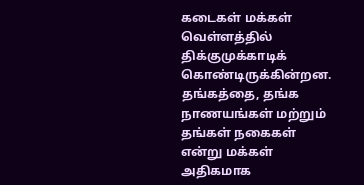கடைகள் மக்கள் வெள்ளத்தில் திக்குமுக்காடிக் கொண்டிருக்கின்றன. தங்கத்தை, தங்க நாணயங்கள் மற்றும் தங்கள் நகைகள் என்று மக்கள் அதிகமாக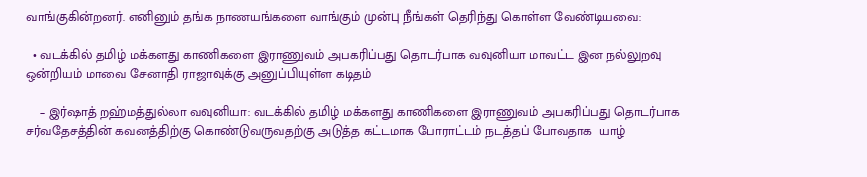வாங்குகின்றனர். எனினும் தங்க நாணயங்களை வாங்கும் முன்பு நீங்கள் தெரிந்து கொள்ள வேண்டியவை:

  • வடக்கில் தமிழ் மக்களது காணிகளை இராணுவம் அபகரிப்பது தொடர்பாக வவுனியா மாவட்ட இன நல்லுறவு ஒன்றியம் மாவை சேனாதி ராஜாவுக்கு அனுப்பியுள்ள கடிதம்

    – இர்ஷாத் றஹ்மத்துல்லா வவுனியா: வடக்கில் தமிழ் மக்களது காணிகளை இராணுவம் அபகரிப்பது தொடர்பாக சர்வதேசத்தின் கவனத்திற்கு கொண்டுவருவதற்கு அடுத்த கட்டமாக போராட்டம் நடத்தப் போவதாக  யாழ்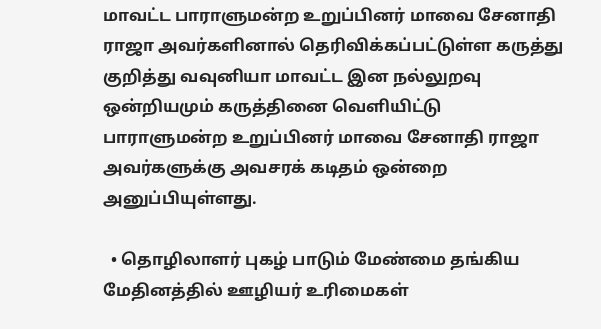மாவட்ட பாராளுமன்ற உறுப்பினர் மாவை சேனாதி ராஜா அவர்களினால் தெரிவிக்கப்பட்டுள்ள கருத்து குறித்து வவுனியா மாவட்ட இன நல்லுறவு ஒன்றியமும் கருத்தினை வெளியிட்டு பாராளுமன்ற உறுப்பினர் மாவை சேனாதி ராஜா அவர்களுக்கு அவசரக் கடிதம் ஒன்றை அனுப்பியுள்ளது.

  • தொழிலாளர் புகழ் பாடும் மேண்மை தங்கிய மேதினத்தில் ஊழியர் உரிமைகள்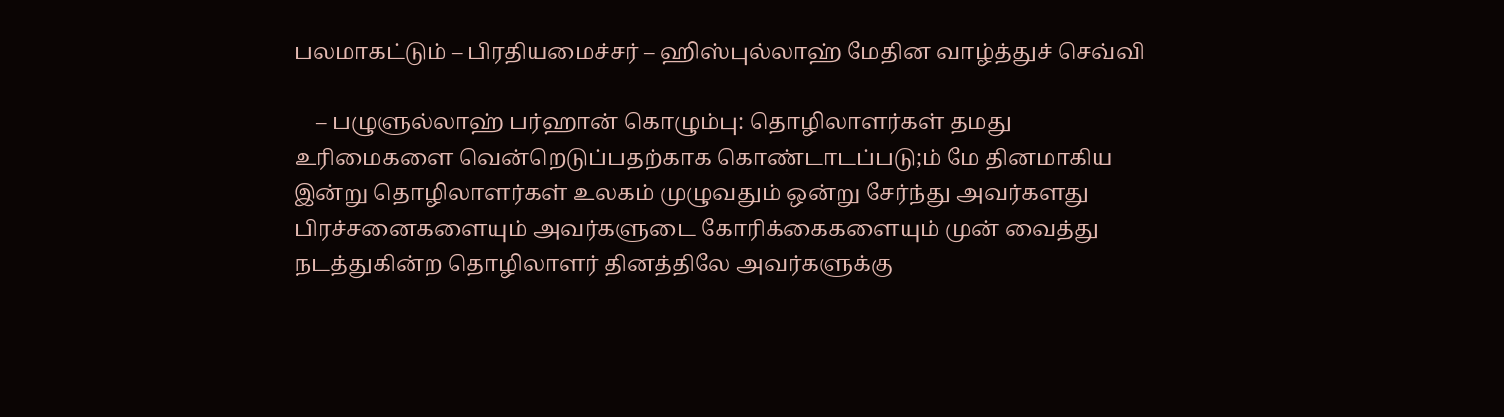பலமாகட்டும் – பிரதியமைச்சர் – ஹிஸ்புல்லாஹ் மேதின வாழ்த்துச் செவ்வி

    – பழுளுல்லாஹ் பர்ஹான் கொழும்பு: தொழிலாளர்கள் தமது உரிமைகளை வென்றெடுப்பதற்காக கொண்டாடப்படு;ம் மே தினமாகிய இன்று தொழிலாளர்கள் உலகம் முழுவதும் ஒன்று சேர்ந்து அவர்களது பிரச்சனைகளையும் அவர்களுடை கோரிக்கைகளையும் முன் வைத்து நடத்துகின்ற தொழிலாளர் தினத்திலே அவர்களுக்கு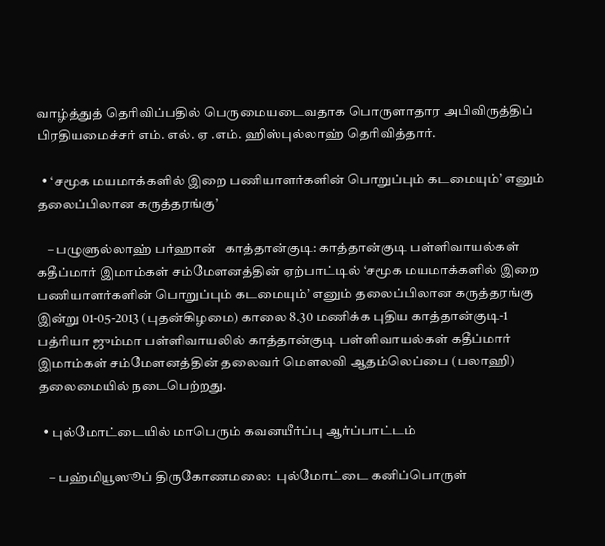வாழ்த்துத் தெரிவிப்பதில் பெருமையடைவதாக பொருளாதார அபிவிருத்திப் பிரதியமைச்சர் எம். எல். ஏ .எம். ஹிஸ்புல்லாஹ் தெரிவித்தார்.

  • ‘சமூக மயமாக்களில் இறை பணியாளர்களின் பொறுப்பும் கடமையும்’ எனும் தலைப்பிலான கருத்தரங்கு’

    – பழுளுல்லாஹ் பர்ஹான்   காத்தான்குடி: காத்தான்குடி பள்ளிவாயல்கள் கதீப்மார் இமாம்கள் சம்மேளனத்தின் ஏற்பாட்டில் ‘சமூக மயமாக்களில் இறை பணியாளர்களின் பொறுப்பும் கடமையும்’ எனும் தலைப்பிலான கருத்தரங்கு இன்று 01-05-2013 (புதன்கிழமை) காலை 8.30 மணிக்க புதிய காத்தான்குடி-1 பத்ரியா ஜும்மா பள்ளிவாயலில் காத்தான்குடி பள்ளிவாயல்கள் கதீப்மார் இமாம்கள் சம்மேளனத்தின் தலைவர் மௌலவி ஆதம்லெப்பை (பலாஹி) தலைமையில் நடைபெற்றது.

  • புல்மோட்டையில் மாபெரும் கவனயீர்ப்பு ஆர்ப்பாட்டம்

    – பஹ்மியூஸூப் திருகோணமலை:  புல்மோட்டை கனிப்பொருள்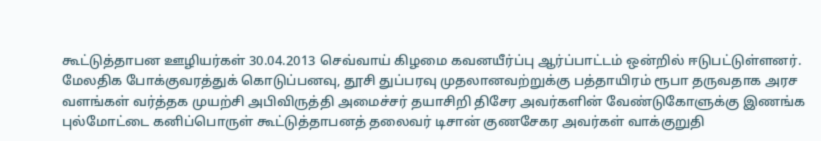கூட்டுத்தாபன ஊழியர்கள் 30.04.2013 செவ்வாய் கிழமை கவனயீர்ப்பு ஆர்ப்பாட்டம் ஒன்றில் ஈடுபட்டுள்ளனர். மேலதிக போக்குவரத்துக் கொடுப்பனவு, தூசி துப்பரவு முதலானவற்றுக்கு பத்தாயிரம் ரூபா தருவதாக அரச வளங்கள் வர்த்தக முயற்சி அபிவிருத்தி அமைச்சர் தயாசிறி திசேர அவர்களின் வேண்டுகோளுக்கு இணங்க புல்மோட்டை கனிப்பொருள் கூட்டுத்தாபனத் தலைவர் டிசான் குணசேகர அவர்கள் வாக்குறுதி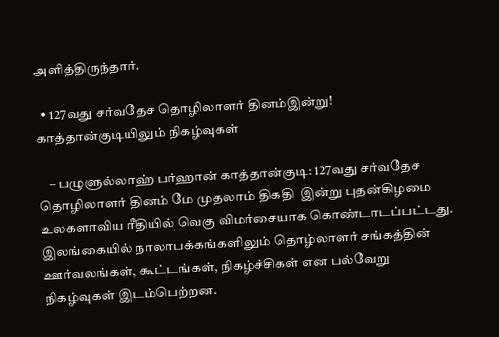அளித்திருந்தார்.

  • 127வது சர்வதேச தொழிலாளர் தினம்இன்று! காத்தான்குடியிலும் நிகழ்வுகள்

    – பழுளுல்லாஹ் பர்ஹான் காத்தான்குடி: 127வது சர்வதேச தொழிலாளர் தினம் மே முதலாம் திகதி  இன்று புதன்கிழமை உலகளாவிய ரீதியில் வெகு விமர்சையாக கொண்டாடப்பட்டது. இலங்கையில் நாலாபக்கங்களிலும் தொழ்லாளர் சங்கத்தின் ஊர்வலங்கள், கூட்டங்கள், நிகழ்ச்சிகள் என பல்வேறு நிகழ்வுகள் இடம்பெற்றன.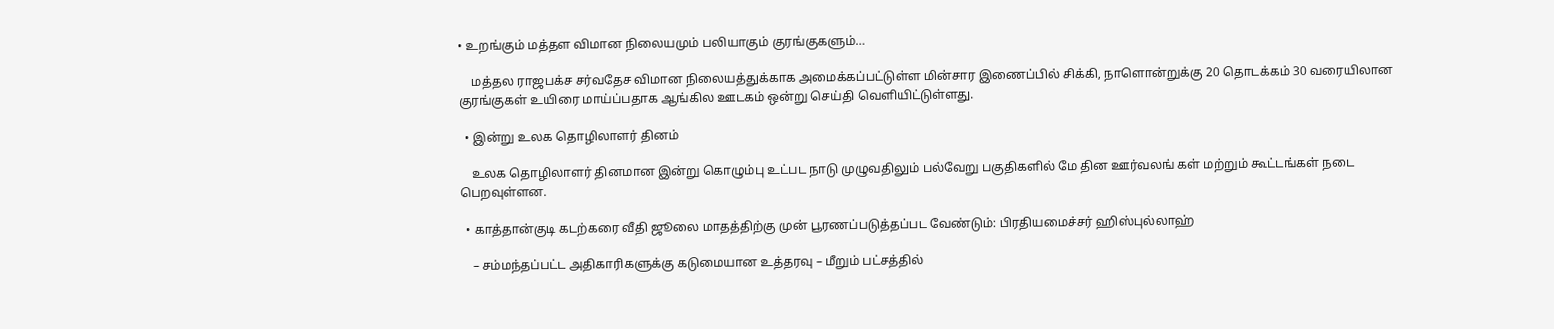• உறங்கும் மத்தள விமான நிலையமும் பலியாகும் குரங்குகளும்…

    மத்தல ராஜபக்ச சர்வதேச விமான நிலையத்துக்காக அமைக்கப்பட்டுள்ள மின்சார இணைப்பில் சிக்கி, நாளொன்றுக்கு 20 தொடக்கம் 30 வரையிலான குரங்குகள் உயிரை மாய்ப்பதாக ஆங்கில ஊடகம் ஒன்று செய்தி வெளியிட்டுள்ளது.

  • இன்று உலக தொழிலாளர் தினம்

    உலக தொழிலாளர் தினமான இன்று கொழும்பு உட்பட நாடு முழுவதிலும் பல்வேறு பகுதிகளில் மே தின ஊர்வலங் கள் மற்றும் கூட்டங்கள் நடை பெறவுள்ளன.

  • காத்தான்குடி கடற்கரை வீதி ஜூலை மாதத்திற்கு முன் பூரணப்படுத்தப்பட வேண்டும்: பிரதியமைச்சர் ஹிஸ்புல்லாஹ்

    – சம்மந்தப்பட்ட அதிகாரிகளுக்கு கடுமையான உத்தரவு – மீறும் பட்சத்தில்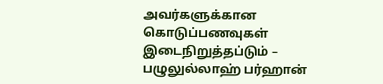அவர்களுக்கான கொடுப்பணவுகள் இடைநிறுத்தப்டும் – பழுலுல்லாஹ் பர்ஹான்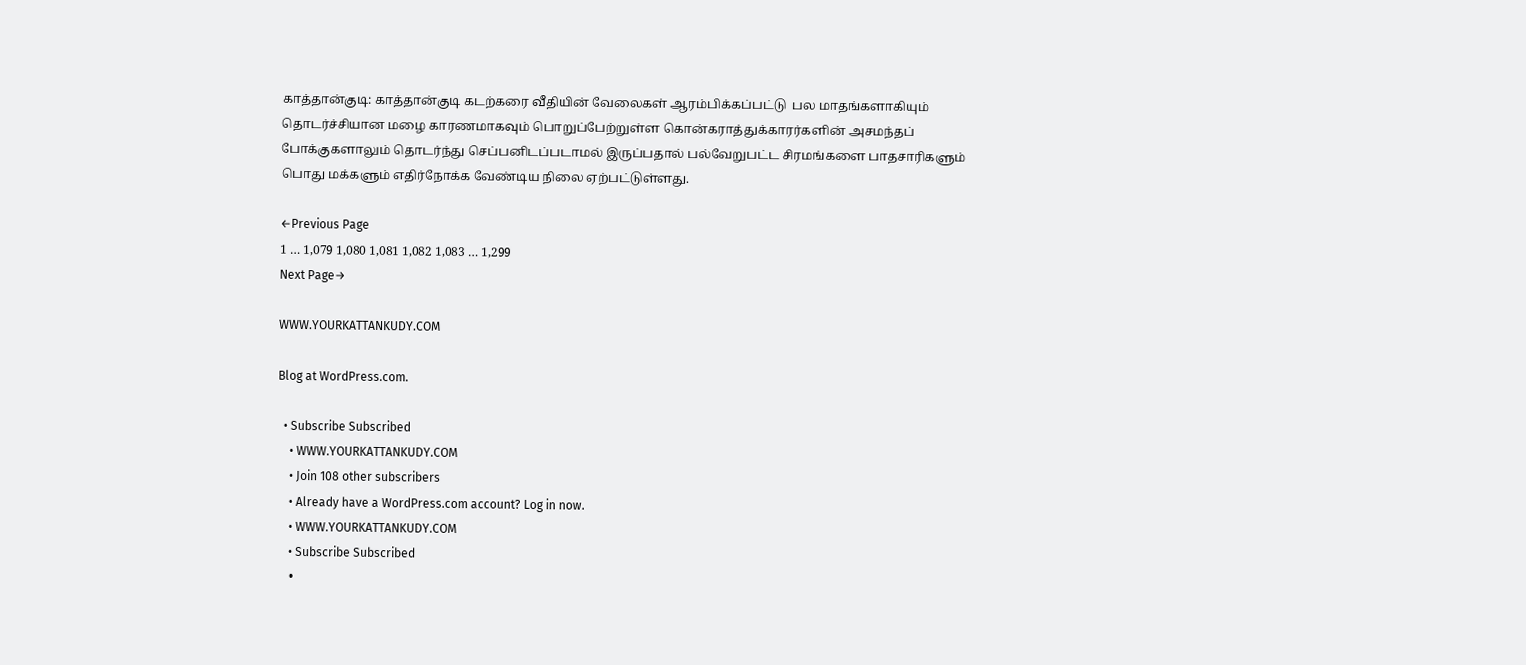காத்தான்குடி: காத்தான்குடி கடற்கரை வீதியின் வேலைகள் ஆரம்பிக்கப்பட்டு  பல மாதங்களாகியும் தொடர்ச்சியான மழை காரணமாகவும் பொறுப்பேற்றுள்ள கொன்கராத்துக்காரர்களின் அசமந்தப் போக்குகளாலும் தொடர்ந்து செப்பனிடப்படாமல் இருப்பதால் பல்வேறுபட்ட சிரமங்களை பாதசாரிகளும் பொது மக்களும் எதிர்நோக்க வேண்டிய நிலை ஏற்பட்டுள்ளது.

←Previous Page
1 … 1,079 1,080 1,081 1,082 1,083 … 1,299
Next Page→

WWW.YOURKATTANKUDY.COM

Blog at WordPress.com.

  • Subscribe Subscribed
    • WWW.YOURKATTANKUDY.COM
    • Join 108 other subscribers
    • Already have a WordPress.com account? Log in now.
    • WWW.YOURKATTANKUDY.COM
    • Subscribe Subscribed
    •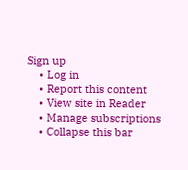Sign up
    • Log in
    • Report this content
    • View site in Reader
    • Manage subscriptions
    • Collapse this bar